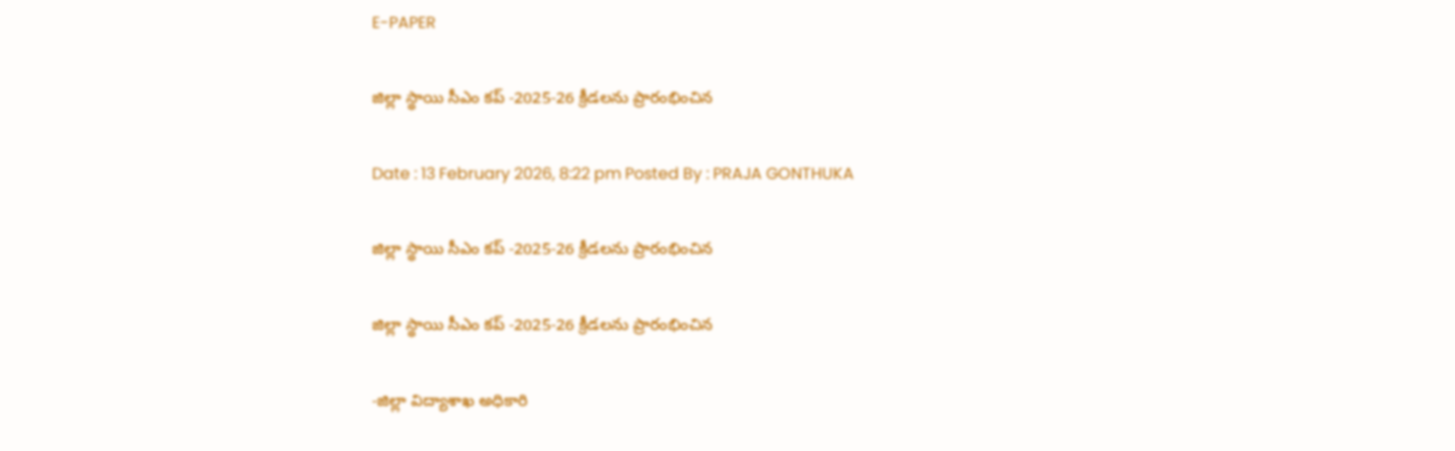E-PAPER

జిల్లా స్థాయి సీఎం కప్ -2025-26 క్రీడలను ప్రారంభించిన

Date : 13 February 2026, 8:22 pm Posted By : PRAJA GONTHUKA

జిల్లా స్థాయి సీఎం కప్ -2025-26 క్రీడలను ప్రారంభించిన

జిల్లా స్థాయి సీఎం కప్ -2025-26 క్రీడలను ప్రారంభించిన

-జిల్లా విద్యాశాఖ అధికారి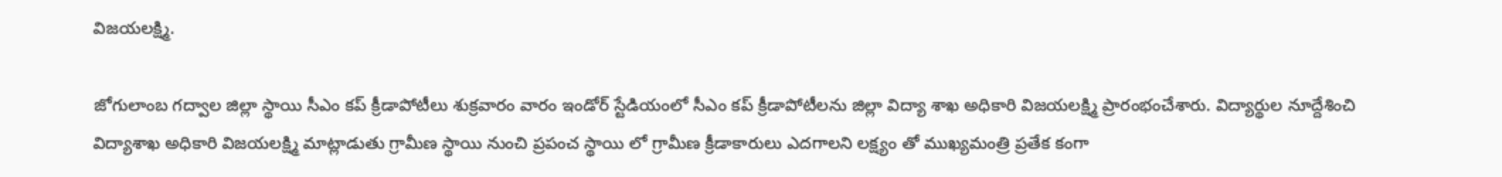విజయలక్ష్మి.

జోగులాంబ గద్వాల జిల్లా స్థాయి సీఎం కప్ క్రీడాపోటీలు శుక్రవారం వారం ఇండోర్ స్టేడియంలో సీఎం కప్ క్రీడాపోటీలను జిల్లా విద్యా శాఖ అధికారి విజయలక్ష్మి ప్రారంభంచేశారు. విద్యార్థుల నూద్దేశించి విద్యాశాఖ అధికారి విజయలక్ష్మి మాట్లాడుతు గ్రామీణ స్థాయి నుంచి ప్రపంచ స్థాయి లో గ్రామీణ క్రీడాకారులు ఎదగాలని లక్ష్యం తో ముఖ్యమంత్రి ప్రతేక కంగా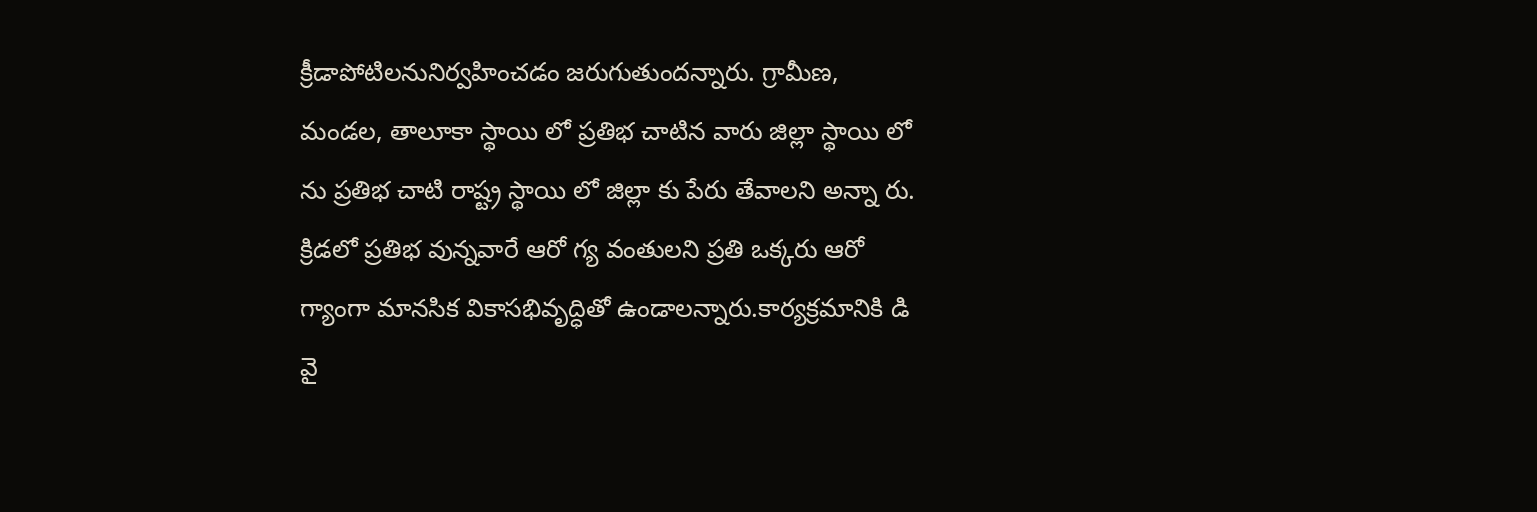క్రీడాపోటిలనునిర్వహించడం జరుగుతుందన్నారు. గ్రామీణ, మండల, తాలూకా స్థాయి లో ప్రతిభ చాటిన వారు జిల్లా స్థాయి లో ను ప్రతిభ చాటి రాష్ట్ర స్థాయి లో జిల్లా కు పేరు తేవాలని అన్నా రు. క్రిడలో ప్రతిభ వున్నవారే ఆరో గ్య వంతులని ప్రతి ఒక్కరు ఆరో గ్యాంగా మానసిక వికాసభివృద్ధితో ఉండాలన్నారు.కార్యక్రమానికి డి వై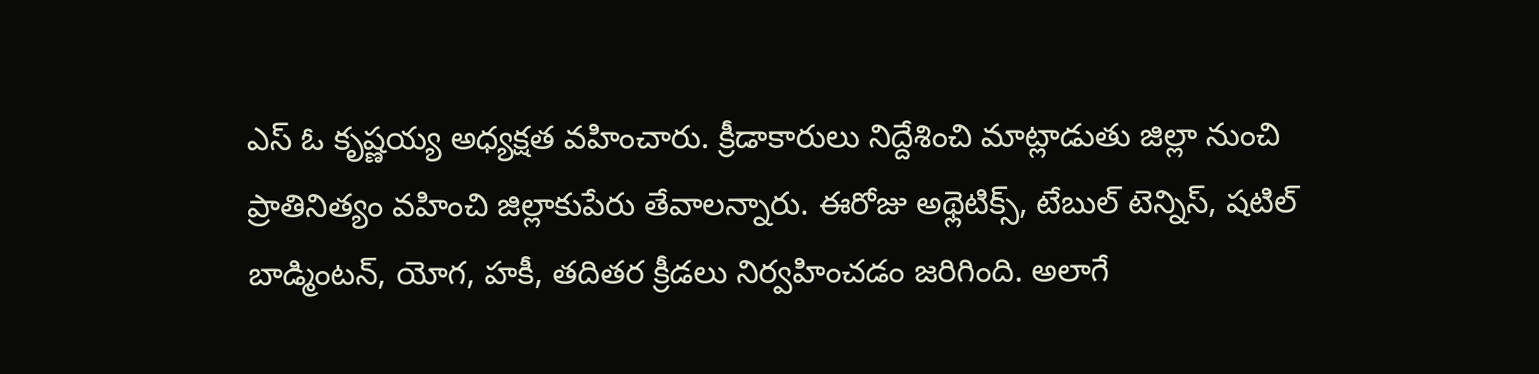ఎస్ ఓ కృష్ణయ్య అధ్యక్షత వహించారు. క్రీడాకారులు నిద్దేశించి మాట్లాడుతు జిల్లా నుంచి ప్రాతినిత్యం వహించి జిల్లాకుపేరు తేవాలన్నారు. ఈరోజు అథ్లెటిక్స్, టేబుల్ టెన్నిస్, షటిల్ బాడ్మింటన్, యోగ, హకీ, తదితర క్రీడలు నిర్వహించడం జరిగింది. అలాగే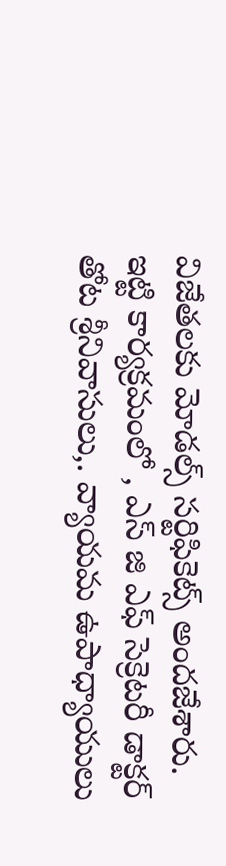విజేతలకు మోడల్స్ సర్టిఫికెట్స్ అందజేశారు. ఇట్టి కార్యక్రమంలో , ఎస్ జి ఎఫ్ సెక్రెటరీ డాక్టర్ తోట శ్రీనివాసులు,. వ్యాయమ ఉపాధ్యాయులు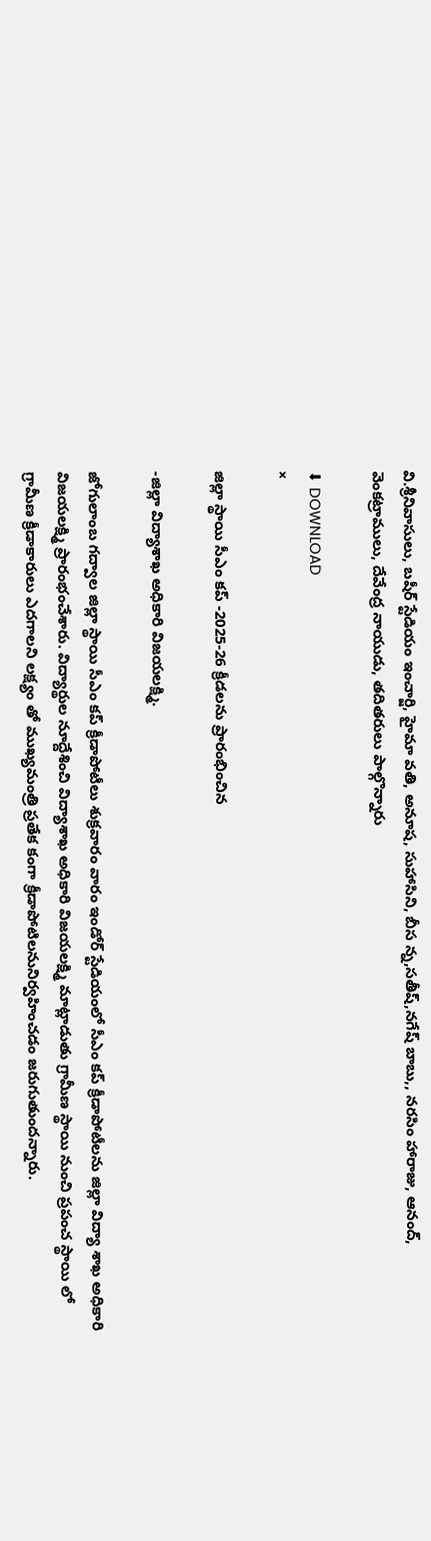వి.శ్రీనివాసులు, బషీర్ స్టేడియం ఇంచార్జి, హైమా వతి, అనూష, సుహాసిని, బీస న్న,సతీష్,నగేష్ బాబు,, నరసిం హారాజు, ఆనంద్, వెంకట్రాములు, దేవేంద్ర నాయుడు, తదితరులు పాల్గొన్నారు

⬇ DOWNLOAD
×

జిల్లా స్థాయి సీఎం కప్ -2025-26 క్రీడలను ప్రారంభించిన

-జిల్లా విద్యాశాఖ అధికారి విజయలక్ష్మి.

జోగులాంబ గద్వాల జిల్లా స్థాయి సీఎం కప్ క్రీడాపోటీలు శుక్రవారం వారం ఇండోర్ స్టేడియంలో సీఎం కప్ క్రీడాపోటీలను జిల్లా విద్యా శాఖ అధికారి విజయలక్ష్మి ప్రారంభంచేశారు. విద్యార్థుల నూద్దేశించి విద్యాశాఖ అధికారి విజయలక్ష్మి మాట్లాడుతు గ్రామీణ స్థాయి నుంచి ప్రపంచ స్థాయి లో గ్రామీణ క్రీడాకారులు ఎదగాలని లక్ష్యం తో ముఖ్యమంత్రి ప్రతేక కంగా క్రీడాపోటిలనునిర్వహించడం జరుగుతుందన్నారు.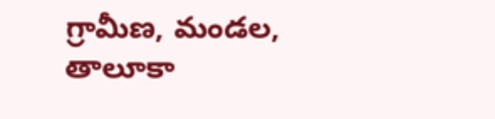గ్రామీణ, మండల, తాలూకా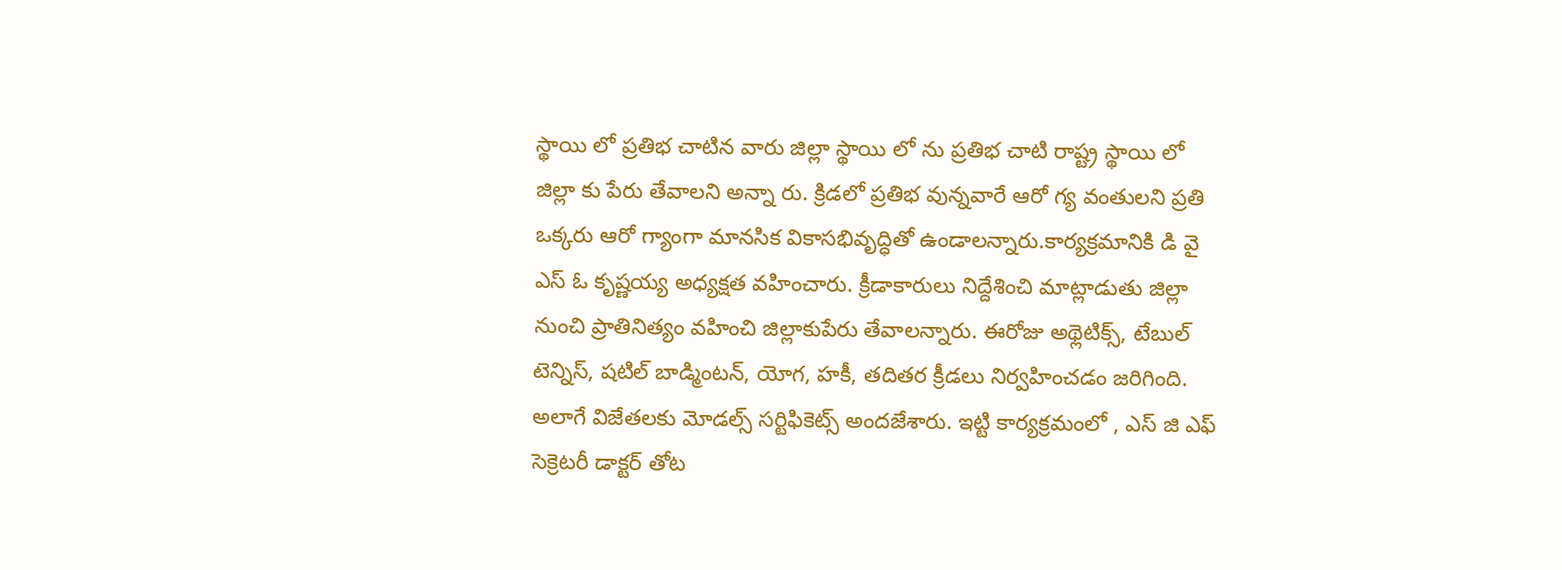స్థాయి లో ప్రతిభ చాటిన వారు జిల్లా స్థాయి లో ను ప్రతిభ చాటి రాష్ట్ర స్థాయి లో జిల్లా కు పేరు తేవాలని అన్నా రు. క్రిడలో ప్రతిభ వున్నవారే ఆరో గ్య వంతులని ప్రతి ఒక్కరు ఆరో గ్యాంగా మానసిక వికాసభివృద్ధితో ఉండాలన్నారు.కార్యక్రమానికి డి వై ఎస్ ఓ కృష్ణయ్య అధ్యక్షత వహించారు. క్రీడాకారులు నిద్దేశించి మాట్లాడుతు జిల్లా నుంచి ప్రాతినిత్యం వహించి జిల్లాకుపేరు తేవాలన్నారు. ఈరోజు అథ్లెటిక్స్, టేబుల్ టెన్నిస్, షటిల్ బాడ్మింటన్, యోగ, హకీ, తదితర క్రీడలు నిర్వహించడం జరిగింది. అలాగే విజేతలకు మోడల్స్ సర్టిఫికెట్స్ అందజేశారు. ఇట్టి కార్యక్రమంలో , ఎస్ జి ఎఫ్ సెక్రెటరీ డాక్టర్ తోట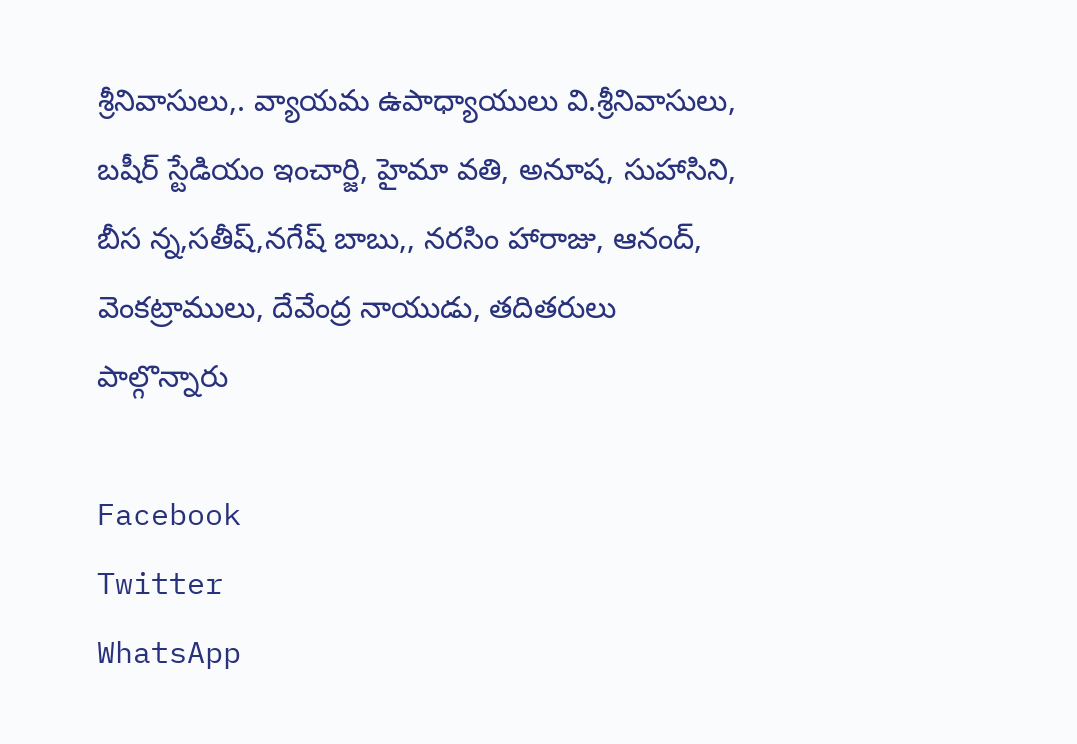శ్రీనివాసులు,. వ్యాయమ ఉపాధ్యాయులు వి.శ్రీనివాసులు, బషీర్ స్టేడియం ఇంచార్జి, హైమా వతి, అనూష, సుహాసిని, బీస న్న,సతీష్,నగేష్ బాబు,, నరసిం హారాజు, ఆనంద్, వెంకట్రాములు, దేవేంద్ర నాయుడు, తదితరులు పాల్గొన్నారు

Facebook
Twitter
WhatsApp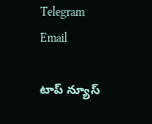Telegram
Email

టాప్ న్యూస్